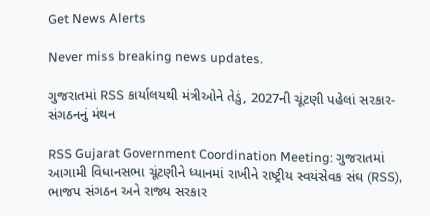Get News Alerts

Never miss breaking news updates.

ગુજરાતમાં RSS કાર્યાલયથી મંત્રીઓને તેડું, 2027ની ચૂંટણી પહેલાં સરકાર-સંગઠનનું મંથન

RSS Gujarat Government Coordination Meeting: ગુજરાતમાં આગામી વિધાનસભા ચૂંટણીને ધ્યાનમાં રાખીને રાષ્ટ્રીય સ્વયંસેવક સંઘ (RSS), ભાજપ સંગઠન અને રાજ્ય સરકાર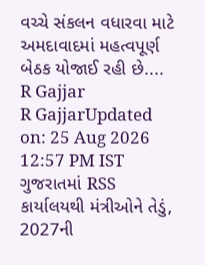વચ્ચે સંકલન વધારવા માટે અમદાવાદમાં મહત્વપૂર્ણ બેઠક યોજાઈ રહી છે....
R Gajjar
R GajjarUpdated on: 25 Aug 2026 12:57 PM IST
ગુજરાતમાં RSS કાર્યાલયથી મંત્રીઓને તેડું, 2027ની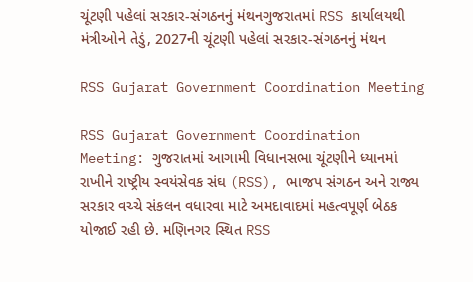ચૂંટણી પહેલાં સરકાર-સંગઠનનું મંથનગુજરાતમાં RSS કાર્યાલયથી મંત્રીઓને તેડું, 2027ની ચૂંટણી પહેલાં સરકાર-સંગઠનનું મંથન

RSS Gujarat Government Coordination Meeting

RSS Gujarat Government Coordination Meeting: ગુજરાતમાં આગામી વિધાનસભા ચૂંટણીને ધ્યાનમાં રાખીને રાષ્ટ્રીય સ્વયંસેવક સંઘ (RSS), ભાજપ સંગઠન અને રાજ્ય સરકાર વચ્ચે સંકલન વધારવા માટે અમદાવાદમાં મહત્વપૂર્ણ બેઠક યોજાઈ રહી છે. મણિનગર સ્થિત RSS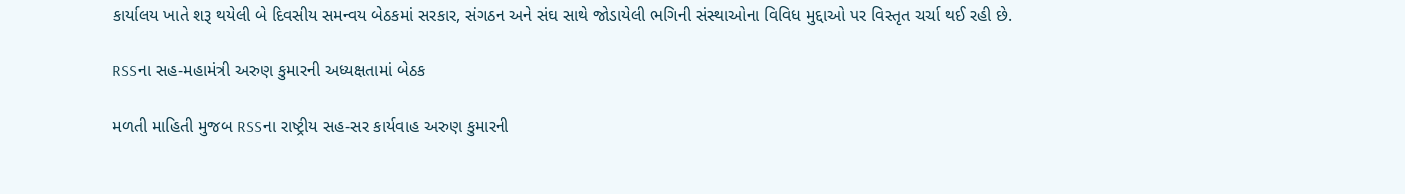કાર્યાલય ખાતે શરૂ થયેલી બે દિવસીય સમન્વય બેઠકમાં સરકાર, સંગઠન અને સંઘ સાથે જોડાયેલી ભગિની સંસ્થાઓના વિવિધ મુદ્દાઓ પર વિસ્તૃત ચર્ચા થઈ રહી છે.

RSSના સહ-મહામંત્રી અરુણ કુમારની અધ્યક્ષતામાં બેઠક

મળતી માહિતી મુજબ RSSના રાષ્ટ્રીય સહ-સર કાર્યવાહ અરુણ કુમારની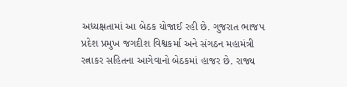અધ્યક્ષતામાં આ બેઠક યોજાઈ રહી છે. ગુજરાત ભાજપ પ્રદેશ પ્રમુખ જગદીશ વિશ્વકર્મા અને સંગઠન મહામંત્રી રત્નાકર સહિતના આગેવાનો બેઠકમાં હાજર છે. રાજ્ય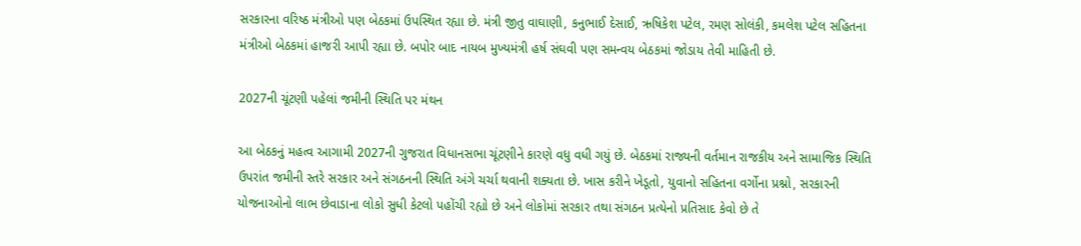સરકારના વરિષ્ઠ મંત્રીઓ પણ બેઠકમાં ઉપસ્થિત રહ્યા છે. મંત્રી જીતુ વાઘાણી, કનુભાઈ દેસાઈ, ઋષિકેશ પટેલ, રમણ સોલંકી, કમલેશ પટેલ સહિતના મંત્રીઓ બેઠકમાં હાજરી આપી રહ્યા છે. બપોર બાદ નાયબ મુખ્યમંત્રી હર્ષ સંઘવી પણ સમન્વય બેઠકમાં જોડાય તેવી માહિતી છે.

2027ની ચૂંટણી પહેલાં જમીની સ્થિતિ પર મંથન

આ બેઠકનું મહત્વ આગામી 2027ની ગુજરાત વિધાનસભા ચૂંટણીને કારણે વધુ વધી ગયું છે. બેઠકમાં રાજ્યની વર્તમાન રાજકીય અને સામાજિક સ્થિતિ ઉપરાંત જમીની સ્તરે સરકાર અને સંગઠનની સ્થિતિ અંગે ચર્ચા થવાની શક્યતા છે. ખાસ કરીને ખેડૂતો, યુવાનો સહિતના વર્ગોના પ્રશ્નો, સરકારની યોજનાઓનો લાભ છેવાડાના લોકો સુધી કેટલો પહોંચી રહ્યો છે અને લોકોમાં સરકાર તથા સંગઠન પ્રત્યેનો પ્રતિસાદ કેવો છે તે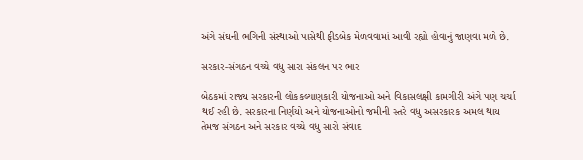અંગે સંઘની ભગિની સંસ્થાઓ પાસેથી ફીડબેક મેળવવામાં આવી રહ્યો હોવાનું જાણવા મળે છે.

સરકાર-સંગઠન વચ્ચે વધુ સારા સંકલન પર ભાર

બેઠકમાં રાજ્ય સરકારની લોકકલ્યાણકારી યોજનાઓ અને વિકાસલક્ષી કામગીરી અંગે પણ ચર્ચા થઈ રહી છે. સરકારના નિર્ણયો અને યોજનાઓનો જમીની સ્તરે વધુ અસરકારક અમલ થાય તેમજ સંગઠન અને સરકાર વચ્ચે વધુ સારો સંવાદ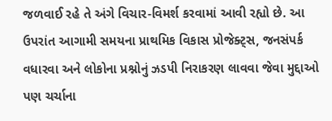જળવાઈ રહે તે અંગે વિચાર-વિમર્શ કરવામાં આવી રહ્યો છે. આ ઉપરાંત આગામી સમયના પ્રાથમિક વિકાસ પ્રોજેક્ટ્સ, જનસંપર્ક વધારવા અને લોકોના પ્રશ્નોનું ઝડપી નિરાકરણ લાવવા જેવા મુદ્દાઓ પણ ચર્ચાના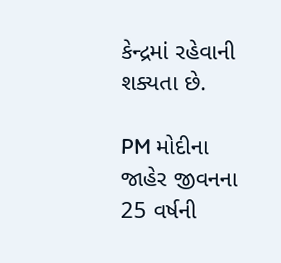કેન્દ્રમાં રહેવાની શક્યતા છે.

PM મોદીના જાહેર જીવનના 25 વર્ષની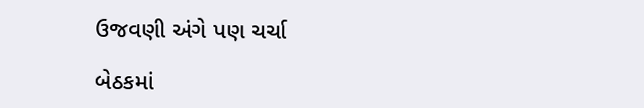ઉજવણી અંગે પણ ચર્ચા

બેઠકમાં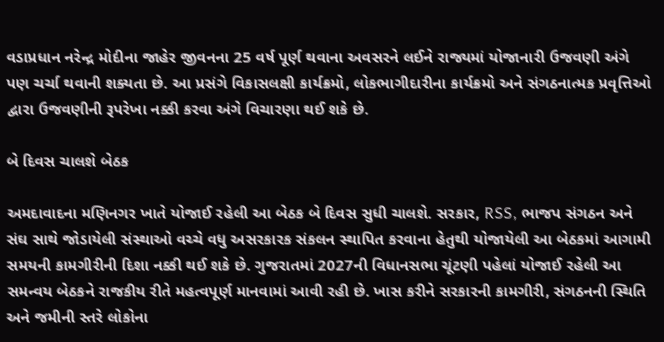વડાપ્રધાન નરેન્દ્ર મોદીના જાહેર જીવનના 25 વર્ષ પૂર્ણ થવાના અવસરને લઈને રાજ્યમાં યોજાનારી ઉજવણી અંગે પણ ચર્ચા થવાની શક્યતા છે. આ પ્રસંગે વિકાસલક્ષી કાર્યક્રમો, લોકભાગીદારીના કાર્યક્રમો અને સંગઠનાત્મક પ્રવૃત્તિઓ દ્વારા ઉજવણીની રૂપરેખા નક્કી કરવા અંગે વિચારણા થઈ શકે છે.

બે દિવસ ચાલશે બેઠક

અમદાવાદના મણિનગર ખાતે યોજાઈ રહેલી આ બેઠક બે દિવસ સુધી ચાલશે. સરકાર, RSS, ભાજપ સંગઠન અને સંઘ સાથે જોડાયેલી સંસ્થાઓ વચ્ચે વધુ અસરકારક સંકલન સ્થાપિત કરવાના હેતુથી યોજાયેલી આ બેઠકમાં આગામી સમયની કામગીરીની દિશા નક્કી થઈ શકે છે. ગુજરાતમાં 2027ની વિધાનસભા ચૂંટણી પહેલાં યોજાઈ રહેલી આ સમન્વય બેઠકને રાજકીય રીતે મહત્વપૂર્ણ માનવામાં આવી રહી છે. ખાસ કરીને સરકારની કામગીરી, સંગઠનની સ્થિતિ અને જમીની સ્તરે લોકોના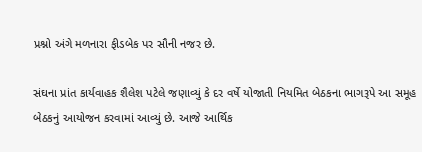પ્રશ્નો અંગે મળનારા ફીડબેક પર સૌની નજર છે.

સંઘના પ્રાંત કાર્યવાહક શૈલેશ પટેલે જણાવ્યું કે દર વર્ષે યોજાતી નિયમિત બેઠકના ભાગરૂપે આ સમૂહ બેઠકનું આયોજન કરવામાં આવ્યું છે. આજે આર્થિક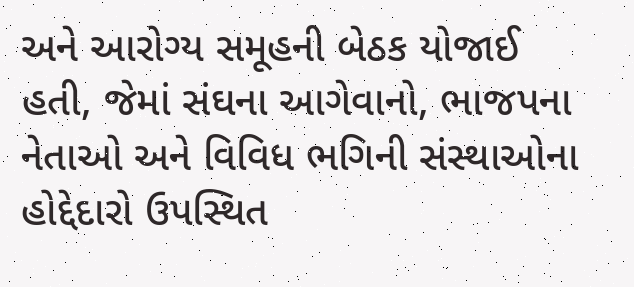અને આરોગ્ય સમૂહની બેઠક યોજાઈ હતી, જેમાં સંઘના આગેવાનો, ભાજપના નેતાઓ અને વિવિધ ભગિની સંસ્થાઓના હોદ્દેદારો ઉપસ્થિત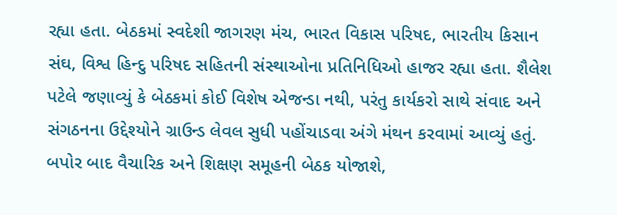રહ્યા હતા. બેઠકમાં સ્વદેશી જાગરણ મંચ, ભારત વિકાસ પરિષદ, ભારતીય કિસાન સંઘ, વિશ્વ હિન્દુ પરિષદ સહિતની સંસ્થાઓના પ્રતિનિધિઓ હાજર રહ્યા હતા. શૈલેશ પટેલે જણાવ્યું કે બેઠકમાં કોઈ વિશેષ એજન્ડા નથી, પરંતુ કાર્યકરો સાથે સંવાદ અને સંગઠનના ઉદ્દેશ્યોને ગ્રાઉન્ડ લેવલ સુધી પહોંચાડવા અંગે મંથન કરવામાં આવ્યું હતું. બપોર બાદ વૈચારિક અને શિક્ષણ સમૂહની બેઠક યોજાશે,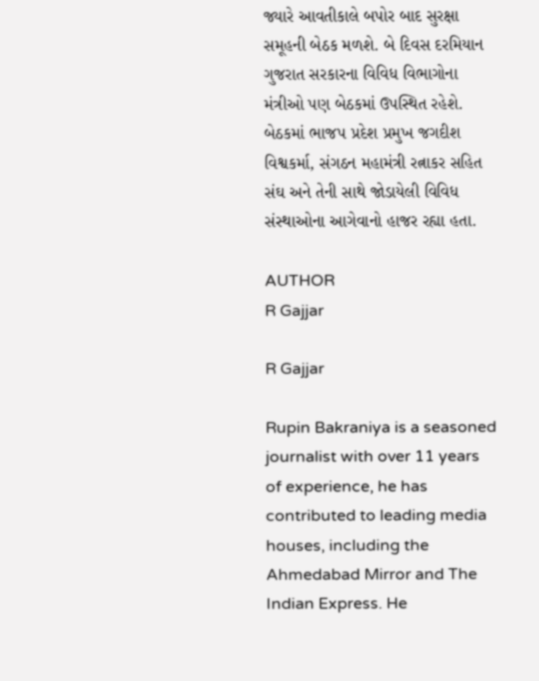જ્યારે આવતીકાલે બપોર બાદ સુરક્ષા સમૂહની બેઠક મળશે. બે દિવસ દરમિયાન ગુજરાત સરકારના વિવિધ વિભાગોના મંત્રીઓ પણ બેઠકમાં ઉપસ્થિત રહેશે. બેઠકમાં ભાજપ પ્રદેશ પ્રમુખ જગદીશ વિશ્વકર્મા, સંગઠન મહામંત્રી રત્નાકર સહિત સંઘ અને તેની સાથે જોડાયેલી વિવિધ સંસ્થાઓના આગેવાનો હાજર રહ્યા હતા.

AUTHOR
R Gajjar

R Gajjar

Rupin Bakraniya is a seasoned journalist with over 11 years of experience, he has contributed to leading media houses, including the Ahmedabad Mirror and The Indian Express. He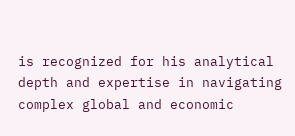is recognized for his analytical depth and expertise in navigating complex global and economic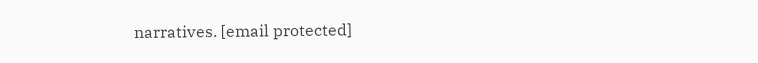narratives. [email protected]